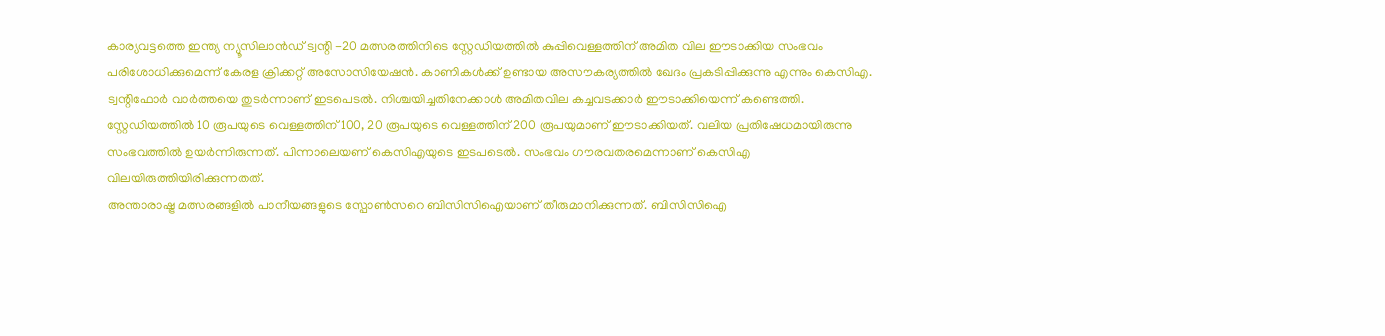കാര്യവട്ടത്തെ ഇന്ത്യ ന്യൂസിലാൻഡ് ട്വന്റി -20 മത്സരത്തിനിടെ സ്റ്റേഡിയത്തിൽ കുപ്പിവെള്ളത്തിന് അമിത വില ഈടാക്കിയ സംഭവം പരിശോധിക്കുമെന്ന് കേരള ക്രിക്കറ്റ് അസോസിയേഷൻ. കാണികൾക്ക് ഉണ്ടായ അസൗകര്യത്തിൽ ഖേദം പ്രകടിപ്പിക്കുന്നു എന്നും കെസിഎ. ട്വന്റിഫോർ വാർത്തയെ തുടർന്നാണ് ഇടപെടൽ. നിശ്ചയിച്ചതിനേക്കാൾ അമിതവില കച്ചവടക്കാർ ഈടാക്കിയെന്ന് കണ്ടെത്തി. സ്റ്റേഡിയത്തിൽ 10 രൂപയുടെ വെള്ളത്തിന് 100, 20 രൂപയുടെ വെള്ളത്തിന് 200 രൂപയുമാണ് ഈടാക്കിയത്. വലിയ പ്രതിഷേധമായിരുന്നു സംഭവത്തിൽ ഉയർന്നിരുന്നത്. പിന്നാലെയണ് കെസിഎയുടെ ഇടപടെൽ. സംഭവം ഗൗരവതരമെന്നാണ് കെസിഎ വിലയിരുത്തിയിരിക്കുന്നതത്.
അന്താരാഷ്ട്ര മത്സരങ്ങളിൽ പാനീയങ്ങളുടെ സ്പോൺസറെ ബിസിസിഐയാണ് തീരുമാനിക്കുന്നത്. ബിസിസിഐ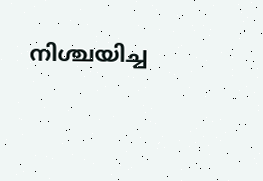നിശ്ചയിച്ച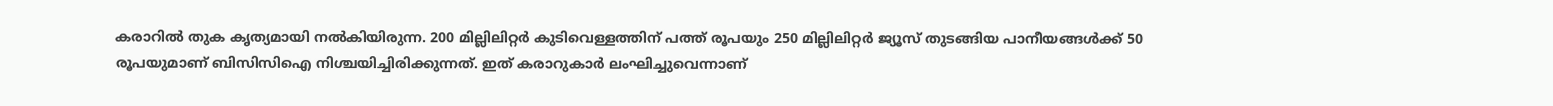കരാറിൽ തുക കൃത്യമായി നൽകിയിരുന്ന. 200 മില്ലിലിറ്റർ കുടിവെള്ളത്തിന് പത്ത് രൂപയും 250 മില്ലിലിറ്റർ ജ്യൂസ് തുടങ്ങിയ പാനീയങ്ങൾക്ക് 50 രൂപയുമാണ് ബിസിസിഐ നിശ്ചയിച്ചിരിക്കുന്നത്. ഇത് കരാറുകാർ ലംഘിച്ചുവെന്നാണ്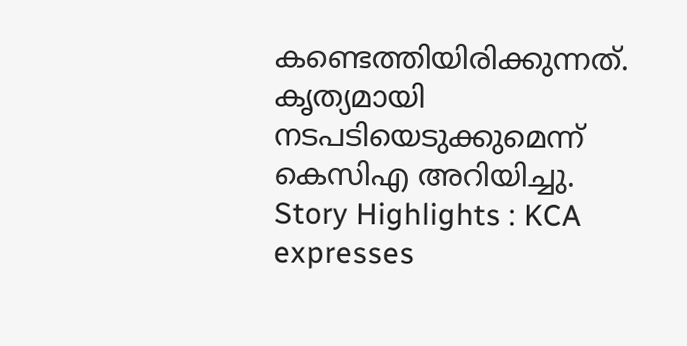കണ്ടെത്തിയിരിക്കുന്നത്. കൃത്യമായി നടപടിയെടുക്കുമെന്ന് കെസിഎ അറിയിച്ചു.
Story Highlights : KCA expresses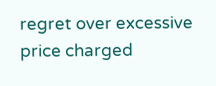regret over excessive price charged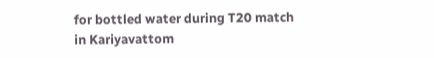for bottled water during T20 match in Kariyavattom